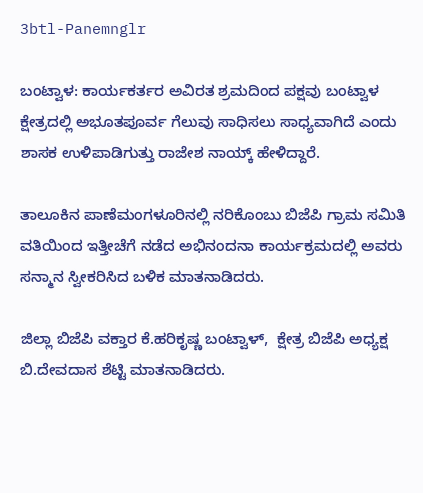3btl-Panemnglr

ಬಂಟ್ವಾಳ: ಕಾರ್ಯಕರ್ತರ ಅವಿರತ ಶ್ರಮದಿಂದ ಪಕ್ಷವು ಬಂಟ್ವಾಳ ಕ್ಷೇತ್ರದಲ್ಲಿ ಅಭೂತಪೂರ್ವ ಗೆಲುವು ಸಾಧಿಸಲು ಸಾಧ್ಯವಾಗಿದೆ ಎಂದು ಶಾಸಕ ಉಳಿಪಾಡಿಗುತ್ತು ರಾಜೇಶ ನಾಯ್ಕ್ ಹೇಳಿದ್ದಾರೆ.

ತಾಲೂಕಿನ ಪಾಣೆಮಂಗಳೂರಿನಲ್ಲಿ ನರಿಕೊಂಬು ಬಿಜೆಪಿ ಗ್ರಾಮ ಸಮಿತಿ ವತಿಯಿಂದ ಇತ್ತೀಚೆಗೆ ನಡೆದ ಅಭಿನಂದನಾ ಕಾರ್ಯಕ್ರಮದಲ್ಲಿ ಅವರು ಸನ್ಮಾನ ಸ್ವೀಕರಿಸಿದ ಬಳಿಕ ಮಾತನಾಡಿದರು.

ಜಿಲ್ಲಾ ಬಿಜೆಪಿ ವಕ್ತಾರ ಕೆ.ಹರಿಕೃಷ್ಣ ಬಂಟ್ವಾಳ್,  ಕ್ಷೇತ್ರ ಬಿಜೆಪಿ ಅಧ್ಯಕ್ಷ ಬಿ.ದೇವದಾಸ ಶೆಟ್ಟಿ ಮಾತನಾಡಿದರು.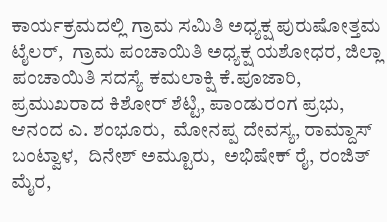ಕಾರ್ಯಕ್ರಮದಲ್ಲಿ ಗ್ರಾಮ ಸಮಿತಿ ಅಧ್ಯಕ್ಷ ಪುರುಷೋತ್ತಮ ಟೈಲರ್,  ಗ್ರಾಮ ಪಂಚಾಯಿತಿ ಅಧ್ಯಕ್ಷ ಯಶೋಧರ, ಜಿಲ್ಲಾ ಪಂಚಾಯಿತಿ ಸದಸ್ಯೆ ಕಮಲಾಕ್ಷಿ ಕೆ.ಪೂಜಾರಿ, ಪ್ರಮುಖರಾದ ಕಿಶೋರ್ ಶೆಟ್ಟಿ, ಪಾಂಡುರಂಗ ಪ್ರಭು,  ಆನಂದ ಎ. ಶಂಭೂರು,  ಮೋನಪ್ಪ ದೇವಸ್ಯ, ರಾಮ್ದಾಸ್ ಬಂಟ್ವಾಳ,  ದಿನೇಶ್ ಅಮ್ಟೂರು,  ಅಭಿಷೇಕ್ ರೈ, ರಂಜಿತ್ ಮೈರ,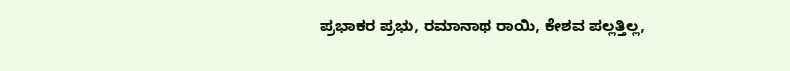ಪ್ರಭಾಕರ ಪ್ರಭು, ರಮಾನಾಥ ರಾಯಿ, ಕೇಶವ ಪಲ್ಲತ್ತಿಲ್ಲ,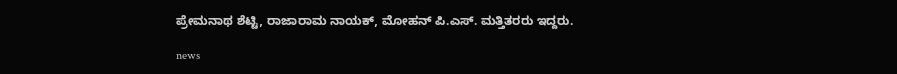ಪ್ರೇಮನಾಥ ಶೆಟ್ಟಿ, ರಾಜಾರಾಮ ನಾಯಕ್, ಮೋಹನ್ ಪಿ.ಎಸ್. ಮತ್ತಿತರರು ಇದ್ದರು.

news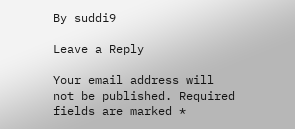By suddi9

Leave a Reply

Your email address will not be published. Required fields are marked *